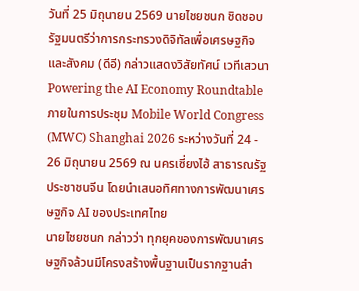วันที่ 25 มิถุนายน 2569 นายไชยชนก ชิดชอบ รัฐมนตรีว่าการกระทรวงดิจิทัลเพื่อเศรษฐกิจและสังคม (ดีอี) กล่าวแสดงวิสัยทัศน์ เวทีเสวนา Powering the AI Economy Roundtable ภายในการประชุม Mobile World Congress (MWC) Shanghai 2026 ระหว่างวันที่ 24 - 26 มิถุนายน 2569 ณ นครเซี่ยงไฮ้ สาธารณรัฐประชาชนจีน โดยนำเสนอทิศทางการพัฒนาเศรษฐกิจ AI ของประเทศไทย
นายไชยชนก กล่าวว่า ทุกยุคของการพัฒนาเศรษฐกิจล้วนมีโครงสร้างพื้นฐานเป็นรากฐานสำ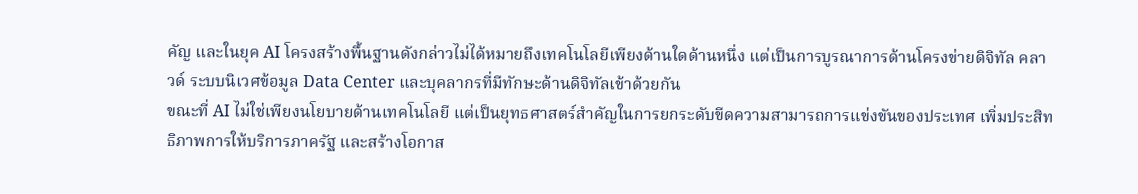คัญ และในยุค AI โครงสร้างพื้นฐานดังกล่าวไม่ได้หมายถึงเทคโนโลยีเพียงด้านใดด้านหนึ่ง แต่เป็นการบูรณาการด้านโครงข่ายดิจิทัล คลาวด์ ระบบนิเวศข้อมูล Data Center และบุคลากรที่มีทักษะด้านดิจิทัลเข้าด้วยกัน
ขณะที่ AI ไม่ใช่เพียงนโยบายด้านเทคโนโลยี แต่เป็นยุทธศาสตร์สำคัญในการยกระดับขีดความสามารถการแข่งขันของประเทศ เพิ่มประสิทธิภาพการให้บริการภาครัฐ และสร้างโอกาส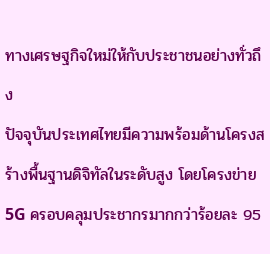ทางเศรษฐกิจใหม่ให้กับประชาชนอย่างทั่วถึง
ปัจจุบันประเทศไทยมีความพร้อมด้านโครงสร้างพื้นฐานดิจิทัลในระดับสูง โดยโครงข่าย 5G ครอบคลุมประชากรมากกว่าร้อยละ 95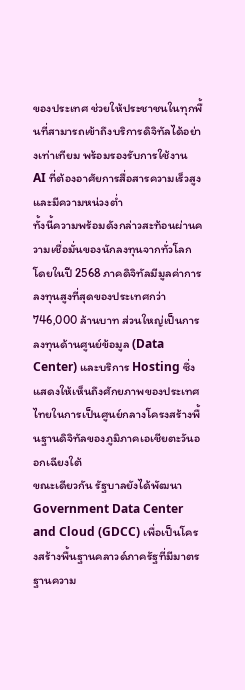ของประเทศ ช่วยให้ประชาชนในทุกพื้นที่สามารถเข้าถึงบริการดิจิทัลได้อย่างเท่าเทียม พร้อมรองรับการใช้งาน AI ที่ต้องอาศัยการสื่อสารความเร็วสูงและมีความหน่วงต่ำ
ทั้งนี้ความพร้อมดังกล่าวสะท้อนผ่านความเชื่อมั่นของนักลงทุนจากทั่วโลก โดยในปี 2568 ภาคดิจิทัลมีมูลค่าการลงทุนสูงที่สุดของประเทศกว่า 746,000 ล้านบาท ส่วนใหญ่เป็นการลงทุนด้านศูนย์ข้อมูล (Data Center) และบริการ Hosting ซึ่งแสดงให้เห็นถึงศักยภาพของประเทศไทยในการเป็นศูนย์กลางโครงสร้างพื้นฐานดิจิทัลของภูมิภาคเอเชียตะวันออกเฉียงใต้
ขณะเดียวกัน รัฐบาลยังได้พัฒนา Government Data Center and Cloud (GDCC) เพื่อเป็นโครงสร้างพื้นฐานคลาวด์ภาครัฐที่มีมาตรฐานความ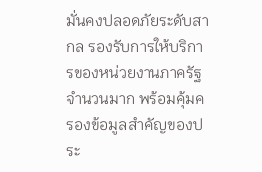มั่นคงปลอดภัยระดับสากล รองรับการให้บริการของหน่วยงานภาครัฐจำนวนมาก พร้อมคุ้มครองข้อมูลสำคัญของประ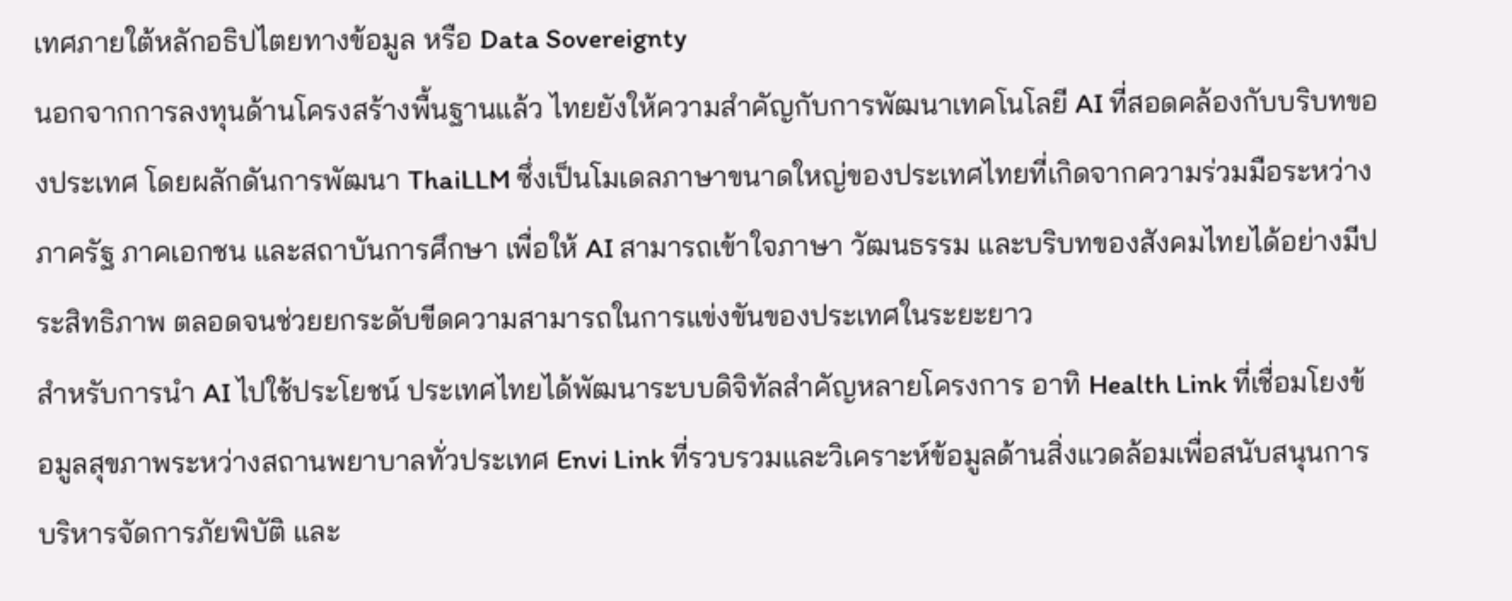เทศภายใต้หลักอธิปไตยทางข้อมูล หรือ Data Sovereignty
นอกจากการลงทุนด้านโครงสร้างพื้นฐานแล้ว ไทยยังให้ความสำคัญกับการพัฒนาเทคโนโลยี AI ที่สอดคล้องกับบริบทของประเทศ โดยผลักดันการพัฒนา ThaiLLM ซึ่งเป็นโมเดลภาษาขนาดใหญ่ของประเทศไทยที่เกิดจากความร่วมมือระหว่างภาครัฐ ภาคเอกชน และสถาบันการศึกษา เพื่อให้ AI สามารถเข้าใจภาษา วัฒนธรรม และบริบทของสังคมไทยได้อย่างมีประสิทธิภาพ ตลอดจนช่วยยกระดับขีดความสามารถในการแข่งขันของประเทศในระยะยาว
สำหรับการนำ AI ไปใช้ประโยชน์ ประเทศไทยได้พัฒนาระบบดิจิทัลสำคัญหลายโครงการ อาทิ Health Link ที่เชื่อมโยงข้อมูลสุขภาพระหว่างสถานพยาบาลทั่วประเทศ Envi Link ที่รวบรวมและวิเคราะห์ข้อมูลด้านสิ่งแวดล้อมเพื่อสนับสนุนการบริหารจัดการภัยพิบัติ และ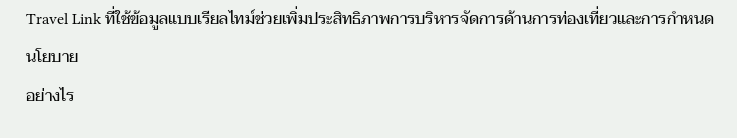Travel Link ที่ใช้ข้อมูลแบบเรียลไทม์ช่วยเพิ่มประสิทธิภาพการบริหารจัดการด้านการท่องเที่ยวและการกำหนดนโยบาย
อย่างไร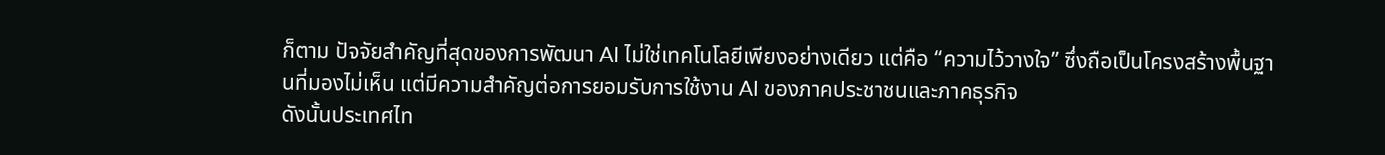ก็ตาม ปัจจัยสำคัญที่สุดของการพัฒนา AI ไม่ใช่เทคโนโลยีเพียงอย่างเดียว แต่คือ “ความไว้วางใจ” ซึ่งถือเป็นโครงสร้างพื้นฐานที่มองไม่เห็น แต่มีความสำคัญต่อการยอมรับการใช้งาน AI ของภาคประชาชนและภาคธุรกิจ
ดังนั้นประเทศไท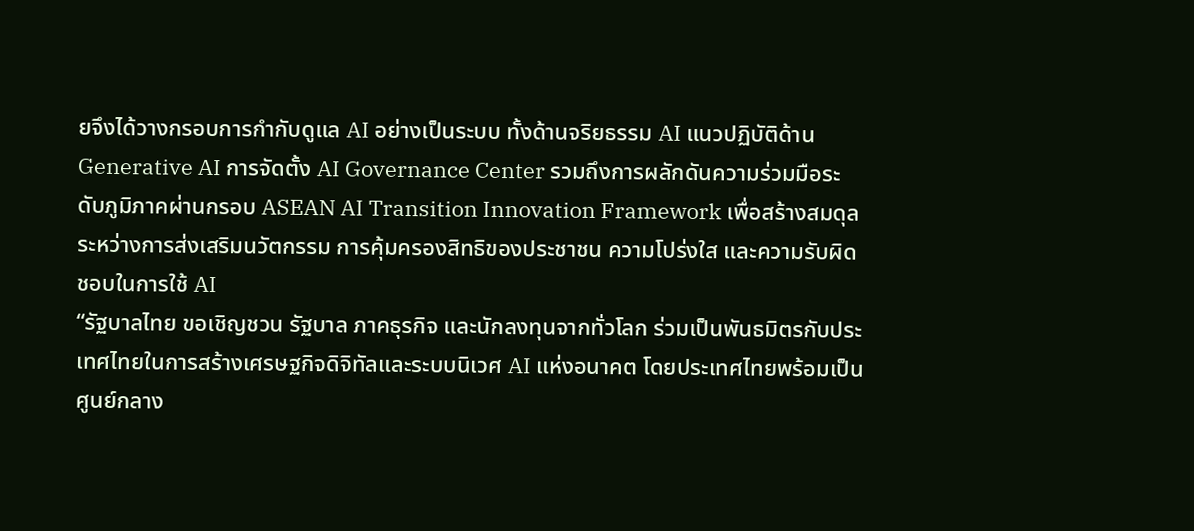ยจึงได้วางกรอบการกำกับดูแล AI อย่างเป็นระบบ ทั้งด้านจริยธรรม AI แนวปฏิบัติด้าน Generative AI การจัดตั้ง AI Governance Center รวมถึงการผลักดันความร่วมมือระดับภูมิภาคผ่านกรอบ ASEAN AI Transition Innovation Framework เพื่อสร้างสมดุลระหว่างการส่งเสริมนวัตกรรม การคุ้มครองสิทธิของประชาชน ความโปร่งใส และความรับผิดชอบในการใช้ AI
“รัฐบาลไทย ขอเชิญชวน รัฐบาล ภาคธุรกิจ และนักลงทุนจากทั่วโลก ร่วมเป็นพันธมิตรกับประเทศไทยในการสร้างเศรษฐกิจดิจิทัลและระบบนิเวศ AI แห่งอนาคต โดยประเทศไทยพร้อมเป็นศูนย์กลาง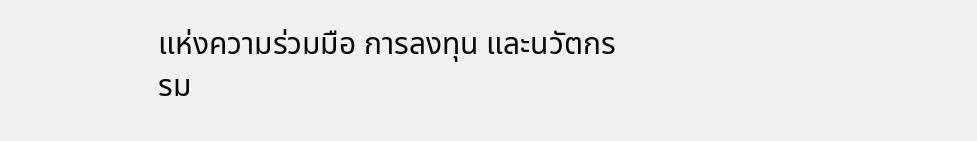แห่งความร่วมมือ การลงทุน และนวัตกรรม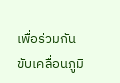เพื่อร่วมกันขับเคลื่อนภูมิ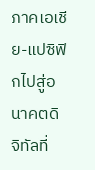ภาคเอเชีย-แปซิฟิกไปสู่อนาคตดิจิทัลที่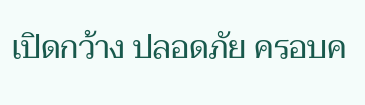เปิดกว้าง ปลอดภัย ครอบค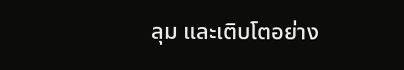ลุม และเติบโตอย่าง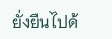ยั่งยืนไปด้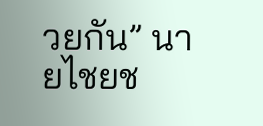วยกัน” นายไชยช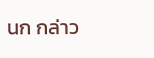นก กล่าว